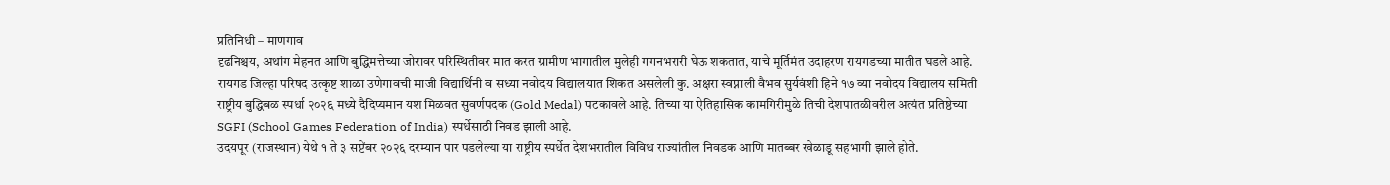प्रतिनिधी – माणगाव
दृढनिश्चय, अथांग मेहनत आणि बुद्धिमत्तेच्या जोरावर परिस्थितीवर मात करत ग्रामीण भागातील मुलेही गगनभरारी घेऊ शकतात, याचे मूर्तिमंत उदाहरण रायगडच्या मातीत घडले आहे. रायगड जिल्हा परिषद उत्कृष्ट शाळा उणेगावची माजी विद्यार्थिनी व सध्या नवोदय विद्यालयात शिकत असलेली कु. अक्षरा स्वप्नाली वैभव सुर्यवंशी हिने १७ व्या नवोदय विद्यालय समिती राष्ट्रीय बुद्धिबळ स्पर्धा २०२६ मध्ये दैदिप्यमान यश मिळवत सुवर्णपदक (Gold Medal) पटकावले आहे. तिच्या या ऐतिहासिक कामगिरीमुळे तिची देशपातळीवरील अत्यंत प्रतिष्ठेच्या SGFI (School Games Federation of India) स्पर्धेसाठी निवड झाली आहे.
उदयपूर (राजस्थान) येथे १ ते ३ सप्टेंबर २०२६ दरम्यान पार पडलेल्या या राष्ट्रीय स्पर्धेत देशभरातील विविध राज्यांतील निवडक आणि मातब्बर खेळाडू सहभागी झाले होते.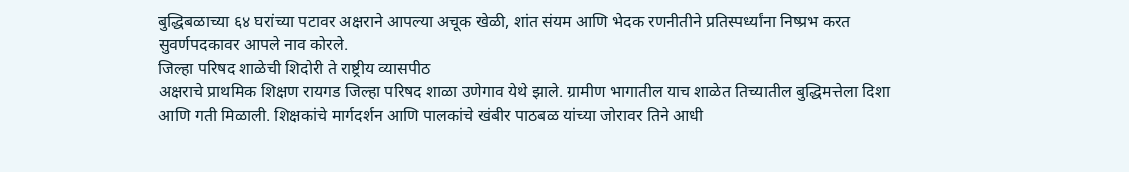बुद्धिबळाच्या ६४ घरांच्या पटावर अक्षराने आपल्या अचूक खेळी, शांत संयम आणि भेदक रणनीतीने प्रतिस्पर्ध्यांना निष्प्रभ करत सुवर्णपदकावर आपले नाव कोरले.
जिल्हा परिषद शाळेची शिदोरी ते राष्ट्रीय व्यासपीठ
अक्षराचे प्राथमिक शिक्षण रायगड जिल्हा परिषद शाळा उणेगाव येथे झाले. ग्रामीण भागातील याच शाळेत तिच्यातील बुद्धिमत्तेला दिशा आणि गती मिळाली. शिक्षकांचे मार्गदर्शन आणि पालकांचे खंबीर पाठबळ यांच्या जोरावर तिने आधी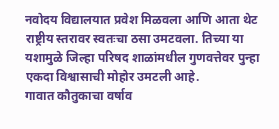नवोदय विद्यालयात प्रवेश मिळवला आणि आता थेट राष्ट्रीय स्तरावर स्वतःचा ठसा उमटवला. तिच्या या यशामुळे जिल्हा परिषद शाळांमधील गुणवत्तेवर पुन्हा एकदा विश्वासाची मोहोर उमटली आहे.
गावात कौतुकाचा वर्षाव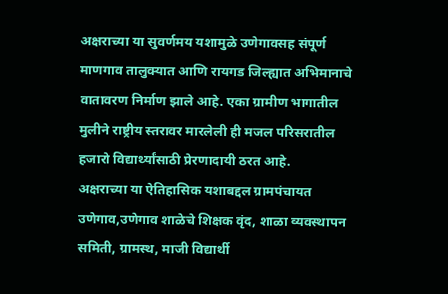अक्षराच्या या सुवर्णमय यशामुळे उणेगावसह संपूर्ण माणगाव तालुक्यात आणि रायगड जिल्ह्यात अभिमानाचे वातावरण निर्माण झाले आहे. एका ग्रामीण भागातील मुलीने राष्ट्रीय स्तरावर मारलेली ही मजल परिसरातील हजारो विद्यार्थ्यांसाठी प्रेरणादायी ठरत आहे.
अक्षराच्या या ऐतिहासिक यशाबद्दल ग्रामपंचायत उणेगाव,उणेगाव शाळेचे शिक्षक वृंद, शाळा व्यवस्थापन समिती, ग्रामस्थ, माजी विद्यार्थी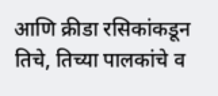आणि क्रीडा रसिकांकडून तिचे, तिच्या पालकांचे व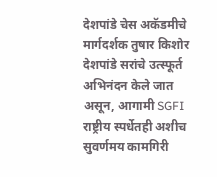देशपांडे चेस अकॅडमीचे मार्गदर्शक तुषार किशोर देशपांडे सरांचे उत्स्फूर्त अभिनंदन केले जात असून, आगामी SGFI राष्ट्रीय स्पर्धेतही अशीच सुवर्णमय कामगिरी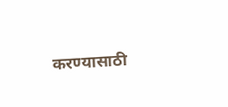करण्यासाठी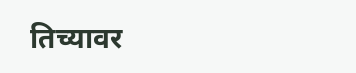तिच्यावर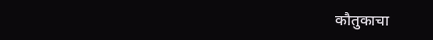कौतुकाचा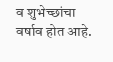व शुभेच्छांचा वर्षाव होत आहे.